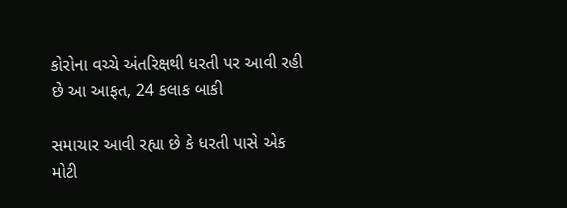કોરોના વચ્ચે અંતરિક્ષથી ધરતી પર આવી રહી છે આ આફત, 24 કલાક બાકી

સમાચાર આવી રહ્યા છે કે ધરતી પાસે એક મોટી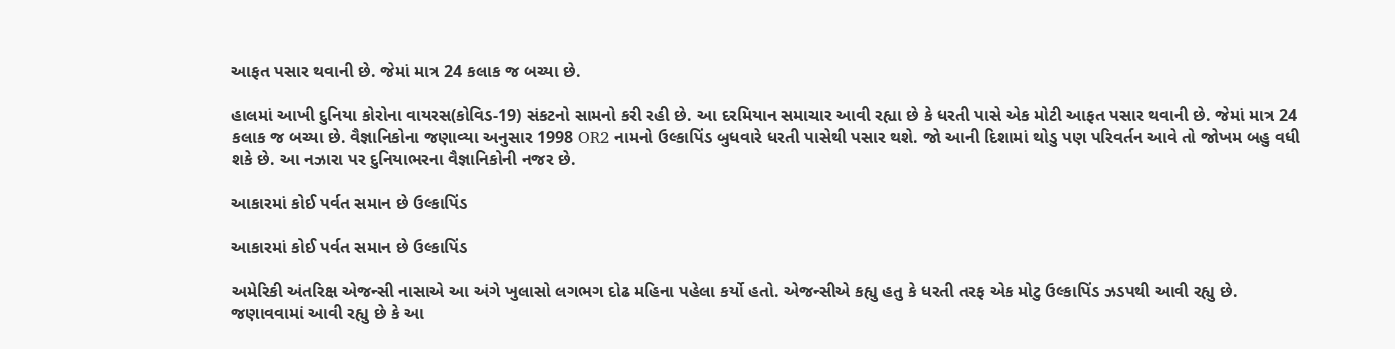આફત પસાર થવાની છે. જેમાં માત્ર 24 કલાક જ બચ્યા છે.

હાલમાં આખી દુનિયા કોરોના વાયરસ(કોવિડ-19) સંકટનો સામનો કરી રહી છે. આ દરમિયાન સમાચાર આવી રહ્યા છે કે ધરતી પાસે એક મોટી આફત પસાર થવાની છે. જેમાં માત્ર 24 કલાક જ બચ્યા છે. વૈજ્ઞાનિકોના જણાવ્યા અનુસાર 1998 OR2 નામનો ઉલ્કાપિંડ બુધવારે ધરતી પાસેથી પસાર થશે. જો આની દિશામાં થોડુ પણ પરિવર્તન આવે તો જોખમ બહુ વધી શકે છે. આ નઝારા પર દુનિયાભરના વૈજ્ઞાનિકોની નજર છે.

આકારમાં કોઈ પર્વત સમાન છે ઉલ્કાપિંડ

આકારમાં કોઈ પર્વત સમાન છે ઉલ્કાપિંડ

અમેરિકી અંતરિક્ષ એજન્સી નાસાએ આ અંગે ખુલાસો લગભગ દોઢ મહિના પહેલા કર્યો હતો. એજન્સીએ કહ્યુ હતુ કે ધરતી તરફ એક મોટુ ઉલ્કાપિંડ ઝડપથી આવી રહ્યુ છે. જણાવવામાં આવી રહ્યુ છે કે આ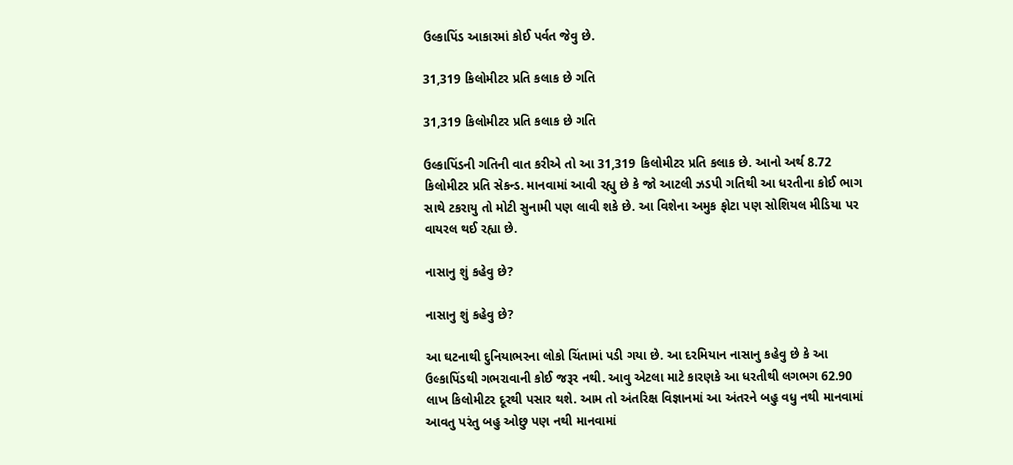ઉલ્કાપિંડ આકારમાં કોઈ પર્વત જેવુ છે.

31,319 કિલોમીટર પ્રતિ કલાક છે ગતિ

31,319 કિલોમીટર પ્રતિ કલાક છે ગતિ

ઉલ્કાપિંડની ગતિની વાત કરીએ તો આ 31,319 કિલોમીટર પ્રતિ કલાક છે. આનો અર્થ 8.72 કિલોમીટર પ્રતિ સેકન્ડ. માનવામાં આવી રહ્યુ છે કે જો આટલી ઝડપી ગતિથી આ ધરતીના કોઈ ભાગ સાથે ટકરાયુ તો મોટી સુનામી પણ લાવી શકે છે. આ વિશેના અમુક ફોટા પણ સોશિયલ મીડિયા પર વાયરલ થઈ રહ્યા છે.

નાસાનુ શું કહેવુ છે?

નાસાનુ શું કહેવુ છે?

આ ઘટનાથી દુનિયાભરના લોકો ચિંતામાં પડી ગયા છે. આ દરમિયાન નાસાનુ કહેવુ છે કે આ ઉલ્કાપિંડથી ગભરાવાની કોઈ જરૂર નથી. આવુ એટલા માટે કારણકે આ ધરતીથી લગભગ 62.90 લાખ કિલોમીટર દૂરથી પસાર થશે. આમ તો અંતરિક્ષ વિજ્ઞાનમાં આ અંતરને બહુ વધુ નથી માનવામાં આવતુ પરંતુ બહુ ઓછુ પણ નથી માનવામાં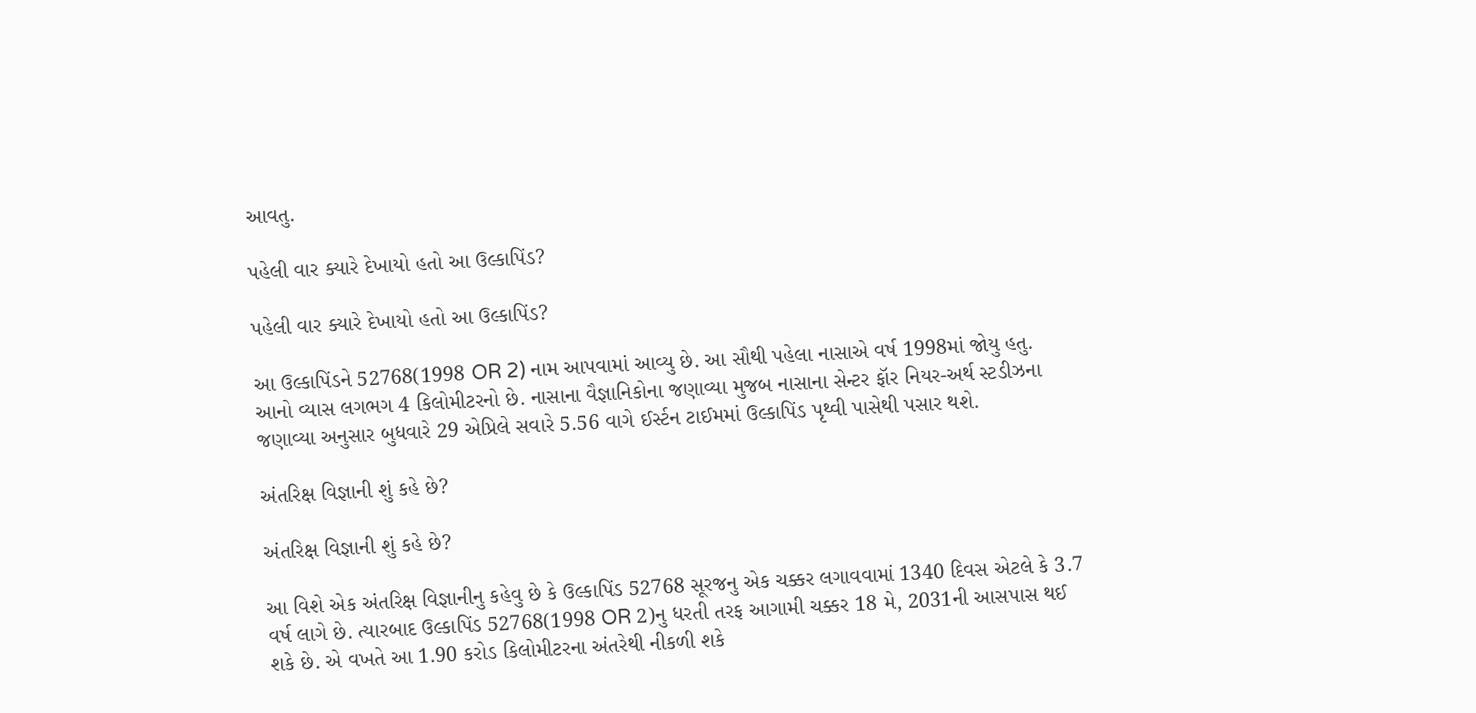આવતુ.

પહેલી વાર ક્યારે દેખાયો હતો આ ઉલ્કાપિંડ?

પહેલી વાર ક્યારે દેખાયો હતો આ ઉલ્કાપિંડ?

આ ઉલ્કાપિંડને 52768(1998 OR 2) નામ આપવામાં આવ્યુ છે. આ સૌથી પહેલા નાસાએ વર્ષ 1998માં જોયુ હતુ. આનો વ્યાસ લગભગ 4 કિલોમીટરનો છે. નાસાના વૈજ્ઞાનિકોના જણાવ્યા મુજબ નાસાના સેન્ટર ફૉર નિયર-અર્થ સ્ટડીઝના જણાવ્યા અનુસાર બુધવારે 29 એપ્રિલે સવારે 5.56 વાગે ઈર્સ્ટન ટાઈમમાં ઉલ્કાપિંડ પૃથ્વી પાસેથી પસાર થશે.

અંતરિક્ષ વિજ્ઞાની શું કહે છે?

અંતરિક્ષ વિજ્ઞાની શું કહે છે?

આ વિશે એક અંતરિક્ષ વિજ્ઞાનીનુ કહેવુ છે કે ઉલ્કાપિંડ 52768 સૂરજનુ એક ચક્કર લગાવવામાં 1340 દિવસ એટલે કે 3.7 વર્ષ લાગે છે. ત્યારબાદ ઉલ્કાપિંડ 52768(1998 OR 2)નુ ધરતી તરફ આગામી ચક્કર 18 મે, 2031ની આસપાસ થઈ શકે છે. એ વખતે આ 1.90 કરોડ કિલોમીટરના અંતરેથી નીકળી શકે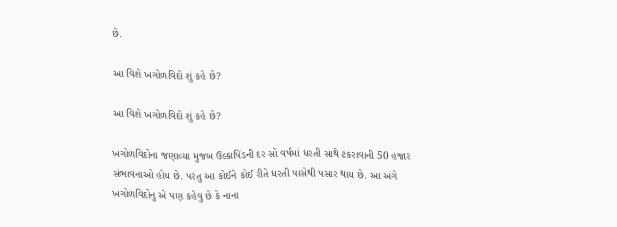છે.

આ વિશે ખગોળવિદો શું કહે છે?

આ વિશે ખગોળવિદો શું કહે છે?

ખગોળવિદોના જણાવ્યા મુજબ ઉલ્કાપિંડની દર સો વર્ષમાં ધરતી સાથે ટકરાવાની 50 હજાર સંભાવનાઓ હોય છે. પરંતુ આ કોઈને કોઈ રીતે ધરતી પાસેથી પસાર થાય છે. આ અંગે ખગોળવિદોનુ એ પણ કહેવુ છે કે નાના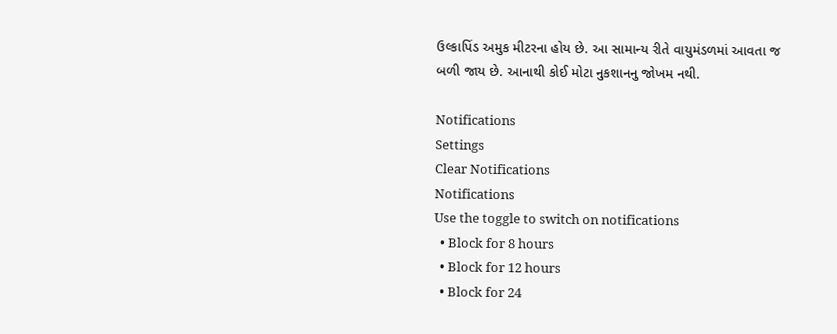ઉલ્કાપિંડ અમુક મીટરના હોય છે. આ સામાન્ય રીતે વાયુમંડળમાં આવતા જ બળી જાય છે. આનાથી કોઈ મોટા નુકશાનનુ જોખમ નથી.

Notifications
Settings
Clear Notifications
Notifications
Use the toggle to switch on notifications
  • Block for 8 hours
  • Block for 12 hours
  • Block for 24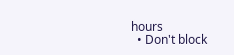hours
  • Don't block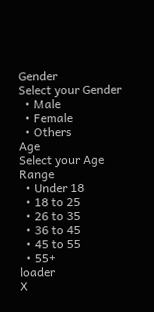Gender
Select your Gender
  • Male
  • Female
  • Others
Age
Select your Age Range
  • Under 18
  • 18 to 25
  • 26 to 35
  • 36 to 45
  • 45 to 55
  • 55+
loader
X